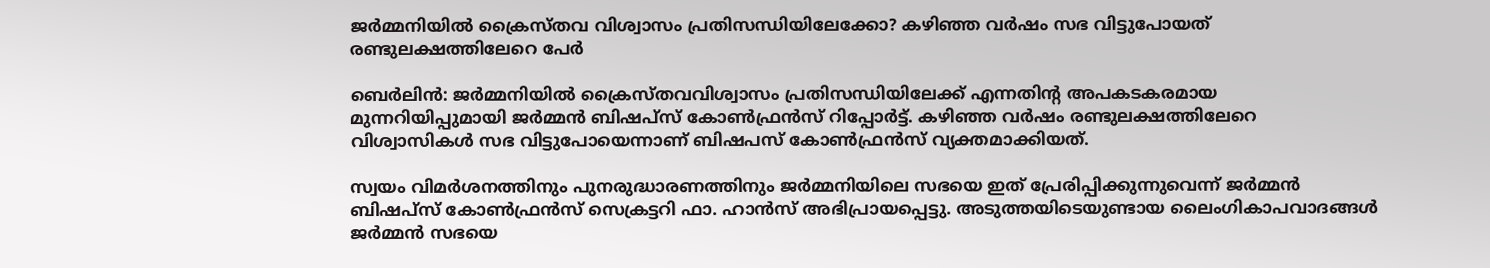ജര്‍മ്മനിയില്‍ ക്രൈസ്തവ വിശ്വാസം പ്രതിസന്ധിയിലേക്കോ? കഴിഞ്ഞ വര്‍ഷം സഭ വിട്ടുപോയത് രണ്ടുലക്ഷത്തിലേറെ പേര്‍

ബെര്‍ലിന്‍: ജര്‍മ്മനിയില്‍ ക്രൈസ്തവവിശ്വാസം പ്രതിസന്ധിയിലേക്ക് എന്നതിന്റ അപകടകരമായ മുന്നറിയിപ്പുമായി ജര്‍മ്മന്‍ ബിഷപ്‌സ് കോണ്‍ഫ്രന്‍സ് റിപ്പോര്‍ട്ട്. കഴിഞ്ഞ വര്‍ഷം രണ്ടുലക്ഷത്തിലേറെ വിശ്വാസികള്‍ സഭ വിട്ടുപോയെന്നാണ് ബിഷപസ് കോണ്‍ഫ്രന്‍സ് വ്യക്തമാക്കിയത്.

സ്വയം വിമര്‍ശനത്തിനും പുനരുദ്ധാരണത്തിനും ജര്‍മ്മനിയിലെ സഭയെ ഇത് പ്രേരിപ്പിക്കുന്നുവെന്ന് ജര്‍മ്മന്‍ ബിഷപ്‌സ് കോണ്‍ഫ്രന്‍സ് സെക്രട്ടറി ഫാ. ഹാന്‍സ് അഭിപ്രായപ്പെട്ടു. അടുത്തയിടെയുണ്ടായ ലൈംഗികാപവാദങ്ങള്‍ ജര്‍മ്മന്‍ സഭയെ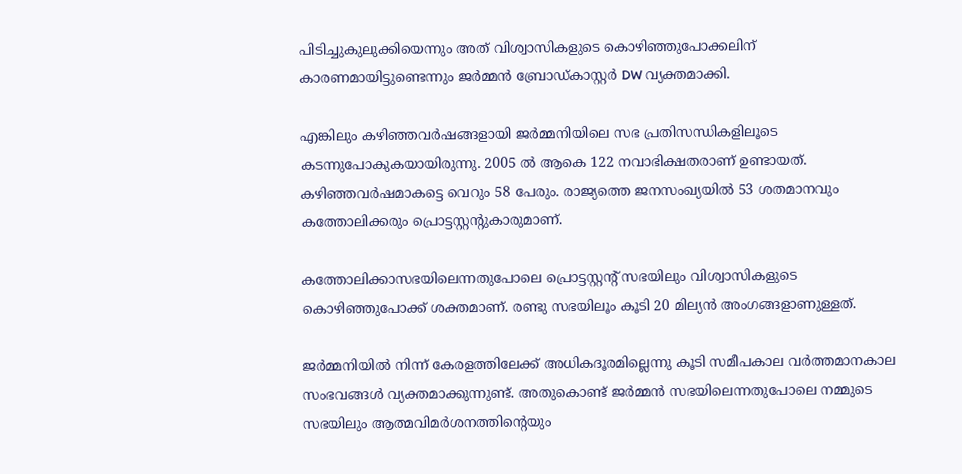പിടിച്ചുകുലുക്കിയെന്നും അത് വിശ്വാസികളുടെ കൊഴിഞ്ഞുപോക്കലിന് കാരണമായിട്ടുണ്ടെന്നും ജര്‍മ്മന്‍ ബ്രോഡ്കാസ്റ്റര്‍ DW വ്യക്തമാക്കി.

എങ്കിലും കഴിഞ്ഞവര്‍ഷങ്ങളായി ജര്‍മ്മനിയിലെ സഭ പ്രതിസന്ധികളിലൂടെ കടന്നുപോകുകയായിരുന്നു. 2005 ല്‍ ആകെ 122 നവാഭിക്ഷതരാണ് ഉണ്ടായത്. കഴിഞ്ഞവര്‍ഷമാകട്ടെ വെറും 58 പേരും. രാജ്യത്തെ ജനസംഖ്യയില്‍ 53 ശതമാനവും കത്തോലിക്കരും പ്രൊട്ടസ്റ്റന്റുകാരുമാണ്.

കത്തോലിക്കാസഭയിലെന്നതുപോലെ പ്രൊട്ടസ്റ്റന്റ് സഭയിലും വിശ്വാസികളുടെ കൊഴിഞ്ഞുപോക്ക് ശക്തമാണ്. രണ്ടു സഭയിലൂം കൂടി 20 മില്യന്‍ അംഗങ്ങളാണുള്ളത്.

ജര്‍മ്മനിയില്‍ നിന്ന് കേരളത്തിലേക്ക് അധികദൂരമില്ലെന്നു കൂടി സമീപകാല വര്‍ത്തമാനകാല സംഭവങ്ങള്‍ വ്യക്തമാക്കുന്നുണ്ട്. അതുകൊണ്ട് ജര്‍മ്മന്‍ സഭയിലെന്നതുപോലെ നമ്മുടെ സഭയിലും ആത്മവിമര്‍ശനത്തിന്റെയും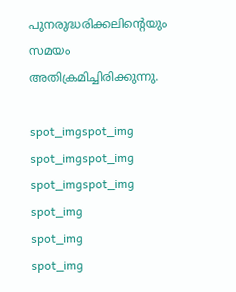പുനരുദ്ധരിക്കലിന്റെയും സമയം അതിക്രമിച്ചിരിക്കുന്നു.

spot_imgspot_img
spot_imgspot_img
spot_imgspot_img
spot_img
spot_img
spot_img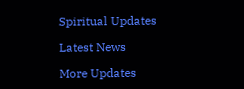Spiritual Updates

Latest News

More Updates